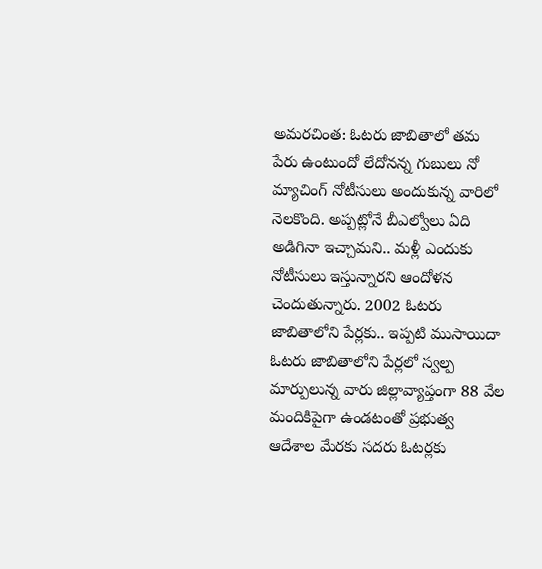అమరచింత: ఓటరు జాబితాలో తమ పేరు ఉంటుందో లేదోనన్న గుబులు నో మ్యాచింగ్ నోటీసులు అందుకున్న వారిలో నెలకొంది. అప్పట్లోనే బీఎల్వోలు ఏది అడిగినా ఇచ్చామని.. మళ్లీ ఎందుకు నోటీసులు ఇస్తున్నారని ఆందోళన చెందుతున్నారు. 2002 ఓటరు జాబితాలోని పేర్లకు.. ఇప్పటి ముసాయిదా ఓటరు జాబితాలోని పేర్లలో స్వల్ప మార్పులున్న వారు జిల్లావ్యాప్తంగా 88 వేల మందికిపైగా ఉండటంతో ప్రభుత్వ ఆదేశాల మేరకు సదరు ఓటర్లకు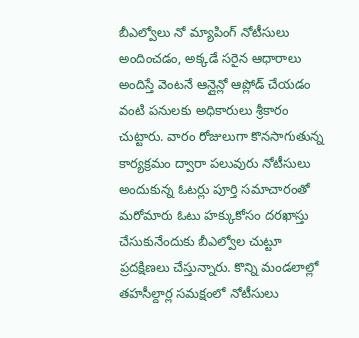బీఎల్వోలు నో మ్యాపింగ్ నోటీసులు అందించడం, అక్కడే సరైన ఆధారాలు అందిస్తే వెంటనే ఆన్లైన్లో ఆప్లోడ్ చేయడం వంటి పనులకు అధికారులు శ్రీకారం చుట్టారు. వారం రోజులుగా కొనసాగుతున్న కార్యక్రమం ద్వారా పలువురు నోటీసులు అందుకున్న ఓటర్లు పూర్తి సమాచారంతో మరోమారు ఓటు హక్కుకోసం దరఖాస్తు చేసుకునేందుకు బీఎల్వోల చుట్టూ ప్రదక్షిణలు చేస్తున్నారు. కొన్ని మండలాల్లో తహసీల్దార్ల సమక్షంలో నోటీసులు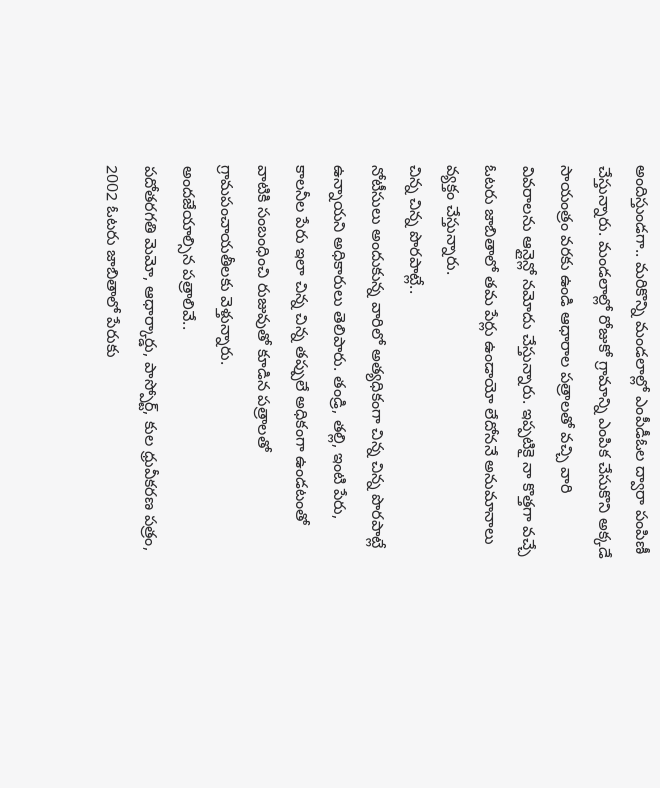అందిస్తుండగా.. మరికొన్ని మండలాల్లో ఎంపీడీఓల ద్వారా పంపిణీ చేస్తున్నారు. మండలాల్లో రోజుకో గ్రామాన్ని ఎంపిక చేసుకొని అక్కడే సాయంత్రం వరకు ఉండి ఆధారాల పత్రాలతో వచ్చి వారి వివరాలను ఆన్లైన్లో నమోదు చేస్తున్నారు. ఇప్పటికై నా కొత్తగా వచ్చే ఓటరు జాబితాలో తమ పేర్లు ఉండాయో లేదోననే అనుమానాలు వ్యక్తం చేస్తున్నారు.
చిన్న చిన్న పొరపాట్లే..
నోటీసులు అందుకున్న వారిలో అత్యధికంగా చిన్న చిన్న పొరపాట్లే ఉన్నాయని అధికారులు తెలిపారు. తండ్రి, తల్లి, ఇంటి పేరు, కాలనీల పేరు ఇలా చిన్న చిన్న తప్పులే అధికంగా ఉండటంతో వాటికి సంబంధించి రుజువుతో కూడిన పత్రాలతో గ్రామపంచాయతీలకు వెళ్తున్నారు.
అందజేయాల్సిన పత్రాలివే..
పదోతరగతి మెమో, ఆధార్కార్డు, పాస్పోర్ట్, కుల ధ్రువీకరణ పత్రం, 2002 ఓటరు జాబితాలో పేరుకు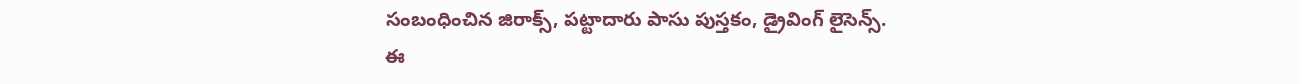సంబంధించిన జిరాక్స్, పట్టాదారు పాసు పుస్తకం, డ్రైవింగ్ లైసెన్స్.
ఈ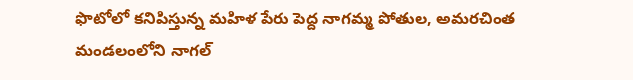ఫొటోలో కనిపిస్తున్న మహిళ పేరు పెద్ద నాగమ్మ పోతుల, అమరచింత మండలంలోని నాగల్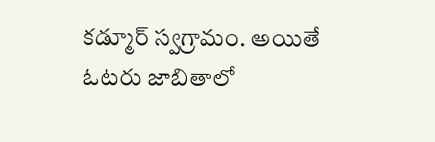కడ్మూర్ స్వగ్రామం. అయితే ఓటరు జాబితాలో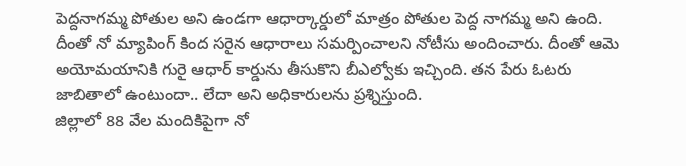పెద్దనాగమ్మ పోతుల అని ఉండగా ఆధార్కార్డులో మాత్రం పోతుల పెద్ద నాగమ్మ అని ఉంది. దీంతో నో మ్యాపింగ్ కింద సరైన ఆధారాలు సమర్పించాలని నోటీసు అందించారు. దీంతో ఆమె అయోమయానికి గురై ఆధార్ కార్డును తీసుకొని బీఎల్వోకు ఇచ్చింది. తన పేరు ఓటరు జాబితాలో ఉంటుందా.. లేదా అని అధికారులను ప్రశ్నిస్తుంది.
జిల్లాలో 88 వేల మందికిపైగా నో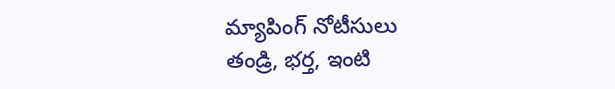మ్యాపింగ్ నోటీసులు
తండ్రి, భర్త, ఇంటి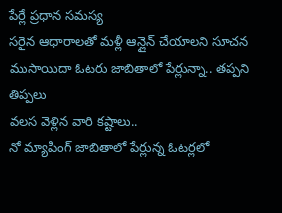పేర్లే ప్రధాన సమస్య
సరైన ఆధారాలతో మళ్లీ ఆన్లైన్ చేయాలని సూచన
ముసాయిదా ఓటరు జాబితాలో పేర్లున్నా.. తప్పని తిప్పలు
వలస వెళ్లిన వారి కష్టాలు..
నో మ్యాపింగ్ జాబితాలో పేర్లున్న ఓటర్లలో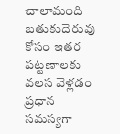చాలామంది బతుకుదెరువు కోసం ఇతర పట్టణాలకు వలస వెళ్లడం ప్రధాన సమస్యగా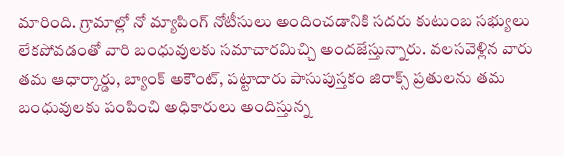మారింది. గ్రామాల్లో నో మ్యాపింగ్ నోటీసులు అందించడానికి సదరు కుటుంబ సభ్యులు లేకపోవడంతో వారి బంధువులకు సమాచారమిచ్చి అందజేస్తున్నారు. వలసవెళ్లిన వారు తమ ఆధార్కార్డు, బ్యాంక్ అకౌంట్, పట్టాదారు పాసుపుస్తకం జిరాక్స్ ప్రతులను తమ బంధువులకు పంపించి అధికారులు అందిస్తున్న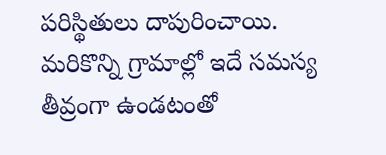పరిస్థితులు దాపురించాయి. మరికొన్ని గ్రామాల్లో ఇదే సమస్య తీవ్రంగా ఉండటంతో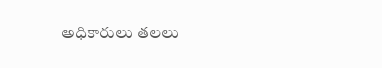అధికారులు తలలు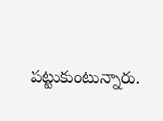పట్టుకుంటున్నారు.